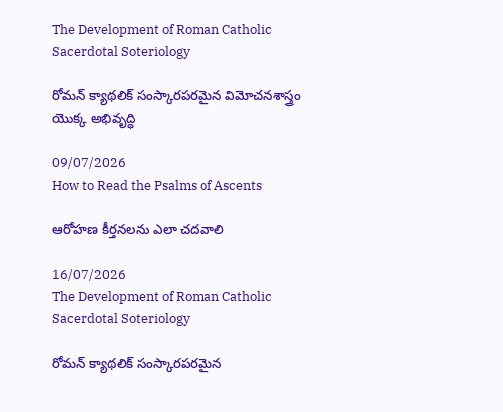The Development of Roman Catholic Sacerdotal Soteriology

రోమన్ క్యాథలిక్ సంస్కారపరమైన విమోచనశాస్త్రం యొక్క అభివృద్ధి

09/07/2026
How to Read the Psalms of Ascents

ఆరోహణ కీర్తనలను ఎలా చదవాలి

16/07/2026
The Development of Roman Catholic Sacerdotal Soteriology

రోమన్ క్యాథలిక్ సంస్కారపరమైన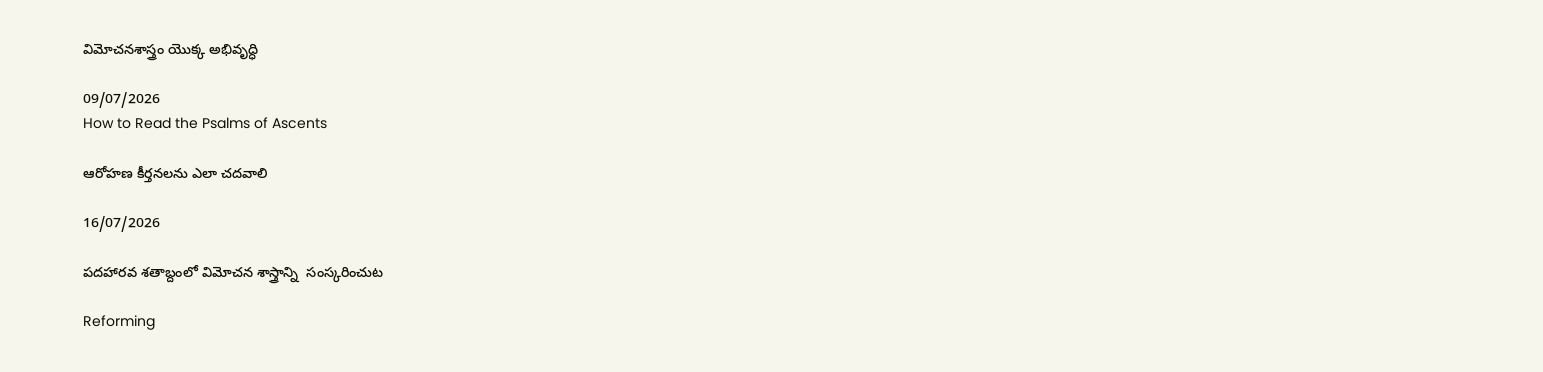విమోచనశాస్త్రం యొక్క అభివృద్ధి

09/07/2026
How to Read the Psalms of Ascents

ఆరోహణ కీర్తనలను ఎలా చదవాలి

16/07/2026

పదహారవ శతాబ్దంలో విమోచన శాస్త్రాన్ని  సంస్కరించుట

Reforming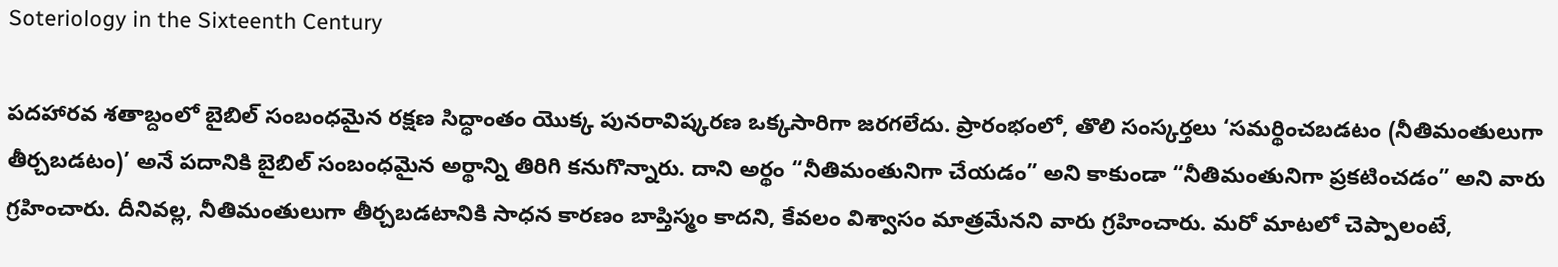Soteriology in the Sixteenth Century

పదహారవ శతాబ్దంలో బైబిల్ సంబంధమైన రక్షణ సిద్ధాంతం యొక్క పునరావిష్కరణ ఒక్కసారిగా జరగలేదు. ప్రారంభంలో, తొలి సంస్కర్తలు ‘సమర్థించబడటం (నీతిమంతులుగా తీర్చబడటం)’ అనే పదానికి బైబిల్ సంబంధమైన అర్థాన్ని తిరిగి కనుగొన్నారు. దాని అర్థం “నీతిమంతునిగా చేయడం” అని కాకుండా “నీతిమంతునిగా ప్రకటించడం” అని వారు గ్రహించారు. దీనివల్ల, నీతిమంతులుగా తీర్చబడటానికి సాధన కారణం బాప్తిస్మం కాదని, కేవలం విశ్వాసం మాత్రమేనని వారు గ్రహించారు. మరో మాటలో చెప్పాలంటే,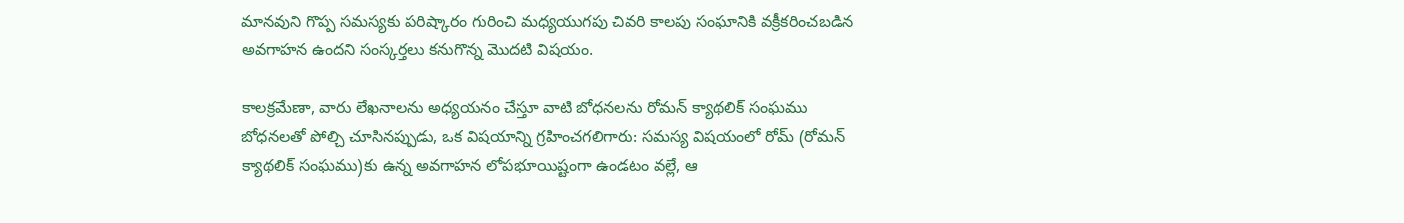మానవుని గొప్ప సమస్యకు పరిష్కారం గురించి మధ్యయుగపు చివరి కాలపు సంఘానికి వక్రీకరించబడిన అవగాహన ఉందని సంస్కర్తలు కనుగొన్న మొదటి విషయం.

కాలక్రమేణా, వారు లేఖనాలను అధ్యయనం చేస్తూ వాటి బోధనలను రోమన్ క్యాథలిక్ సంఘము బోధనలతో పోల్చి చూసినప్పుడు, ఒక విషయాన్ని గ్రహించగలిగారు: సమస్య విషయంలో రోమ్ (రోమన్ క్యాథలిక్ సంఘము)కు ఉన్న అవగాహన లోపభూయిష్టంగా ఉండటం వల్లే, ఆ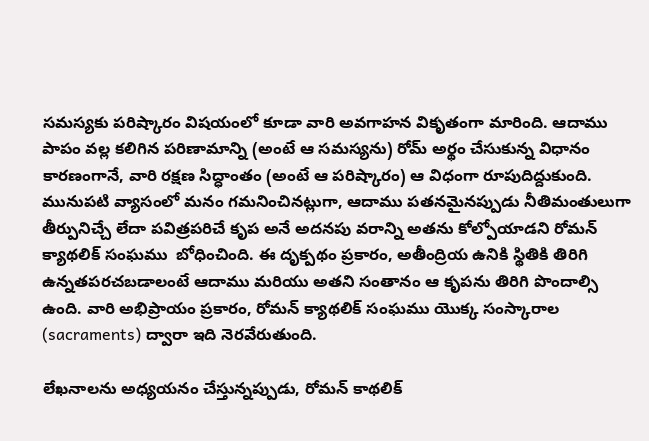సమస్యకు పరిష్కారం విషయంలో కూడా వారి అవగాహన వికృతంగా మారింది. ఆదాము పాపం వల్ల కలిగిన పరిణామాన్ని (అంటే ఆ సమస్యను) రోమ్ అర్థం చేసుకున్న విధానం కారణంగానే, వారి రక్షణ సిద్ధాంతం (అంటే ఆ పరిష్కారం) ఆ విధంగా రూపుదిద్దుకుంది. మునుపటి వ్యాసంలో మనం గమనించినట్లుగా, ఆదాము పతనమైనప్పుడు నీతిమంతులుగా తీర్పునిచ్చే లేదా పవిత్రపరిచే కృప అనే అదనపు వరాన్ని అతను కోల్పోయాడని రోమన్ క్యాథలిక్ సంఘము  బోధించింది. ఈ దృక్పథం ప్రకారం, అతీంద్రియ ఉనికి స్థితికి తిరిగి ఉన్నతపరచబడాలంటే ఆదాము మరియు అతని సంతానం ఆ కృపను తిరిగి పొందాల్సి ఉంది. వారి అభిప్రాయం ప్రకారం, రోమన్ క్యాథలిక్ సంఘము యొక్క సంస్కారాల (sacraments) ద్వారా ఇది నెరవేరుతుంది.

లేఖనాలను అధ్యయనం చేస్తున్నప్పుడు, రోమన్ కాథలిక్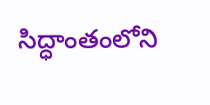సిద్ధాంతంలోని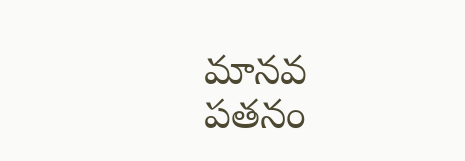మానవ పతనం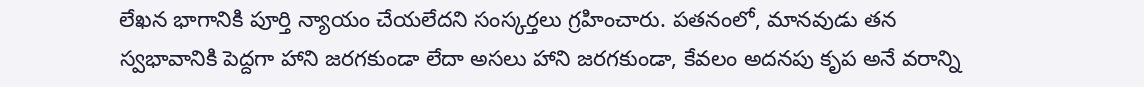లేఖన భాగానికి పూర్తి న్యాయం చేయలేదని సంస్కర్తలు గ్రహించారు. పతనంలో, మానవుడు తన స్వభావానికి పెద్దగా హాని జరగకుండా లేదా అసలు హాని జరగకుండా, కేవలం అదనపు కృప అనే వరాన్ని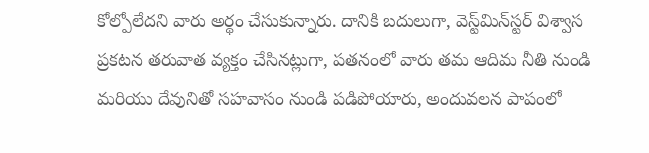కోల్పోలేదని వారు అర్థం చేసుకున్నారు. దానికి బదులుగా, వెస్ట్‌మిన్‌స్టర్ విశ్వాస ప్రకటన తరువాత వ్యక్తం చేసినట్లుగా, పతనంలో వారు తమ ఆదిమ నీతి నుండి మరియు దేవునితో సహవాసం నుండి పడిపోయారు, అందువలన పాపంలో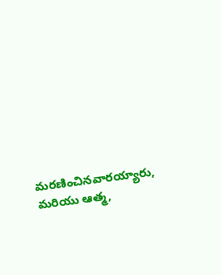మరణించినవారయ్యారు, మరియు ఆత్మ,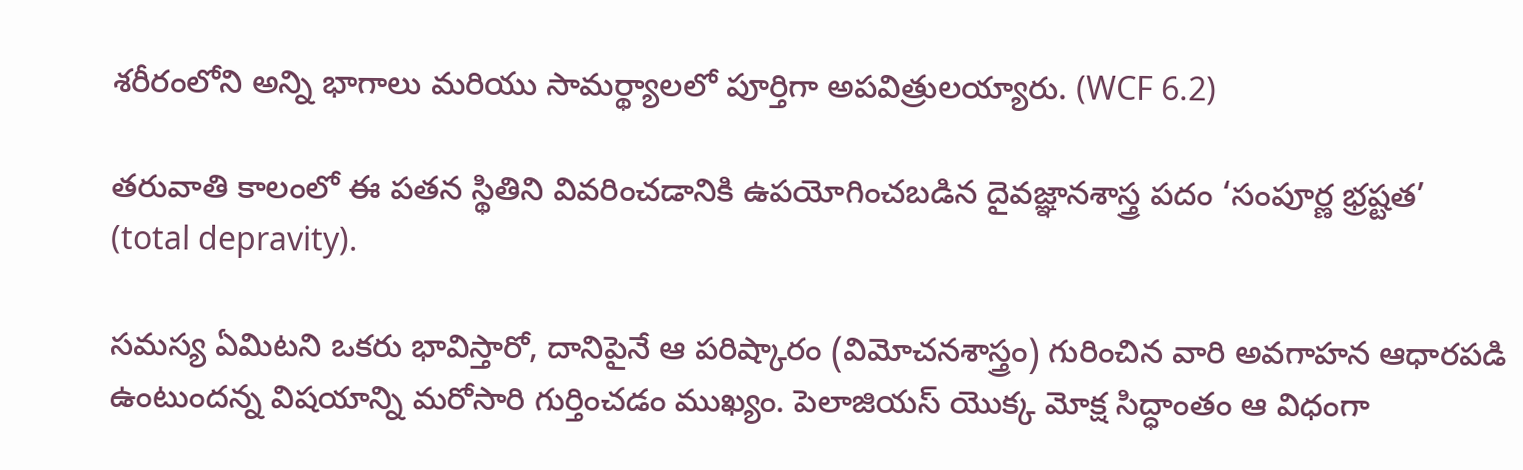శరీరంలోని అన్ని భాగాలు మరియు సామర్థ్యాలలో పూర్తిగా అపవిత్రులయ్యారు. (WCF 6.2)

తరువాతి కాలంలో ఈ పతన స్థితిని వివరించడానికి ఉపయోగించబడిన దైవజ్ఞానశాస్త్ర పదం ‘సంపూర్ణ భ్రష్టత’ (total depravity).

సమస్య ఏమిటని ఒకరు భావిస్తారో, దానిపైనే ఆ పరిష్కారం (విమోచనశాస్త్రం) గురించిన వారి అవగాహన ఆధారపడి ఉంటుందన్న విషయాన్ని మరోసారి గుర్తించడం ముఖ్యం. పెలాజియస్ యొక్క మోక్ష సిద్ధాంతం ఆ విధంగా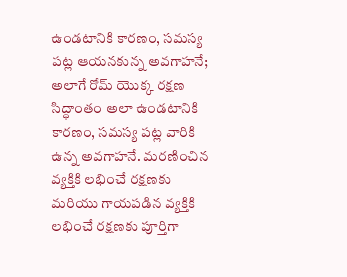ఉండటానికి కారణం, సమస్య పట్ల ఆయనకున్న అవగాహనే; అలాగే రోమ్ యొక్క రక్షణ సిద్ధాంతం అలా ఉండటానికి కారణం, సమస్య పట్ల వారికి ఉన్న అవగాహనే. మరణించిన వ్యక్తికి లభించే రక్షణకు మరియు గాయపడిన వ్యక్తికి లభించే రక్షణకు పూర్తిగా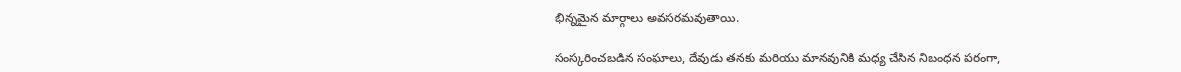భిన్నమైన మార్గాలు అవసరమవుతాయి.

సంస్కరించబడిన సంఘాలు, దేవుడు తనకు మరియు మానవునికి మధ్య చేసిన నిబంధన పరంగా,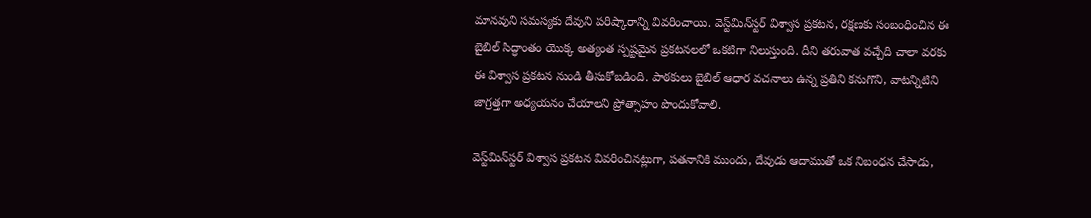మానవుని సమస్యకు దేవుని పరిష్కారాన్ని వివరించాయి. వెస్ట్‌మిన్‌స్టర్ విశ్వాస ప్రకటన, రక్షణకు సంబంధించిన ఈ బైబిల్ సిద్ధాంతం యొక్క అత్యంత స్పష్టమైన ప్రకటనలలో ఒకటిగా నిలుస్తుంది. దీని తరువాత వచ్చేది చాలా వరకు ఈ విశ్వాస ప్రకటన నుండి తీసుకోబడింది. పాఠకులు బైబిల్ ఆధార వచనాలు ఉన్న ప్రతిని కనుగొని, వాటన్నిటిని జాగ్రత్తగా అధ్యయనం చేయాలని ప్రోత్సాహం పొందుకోవాలి.

వెస్ట్‌మిన్‌స్టర్ విశ్వాస ప్రకటన వివరించినట్లుగా, పతనానికి ముందు, దేవుడు ఆదాముతో ఒక నిబంధన చేసాడు,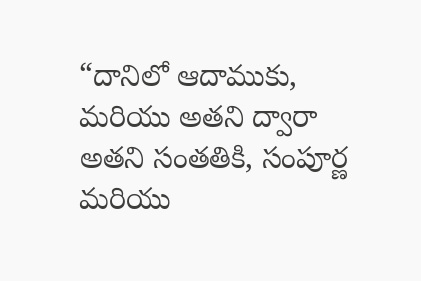“దానిలో ఆదాముకు, మరియు అతని ద్వారా అతని సంతతికి, సంపూర్ణ మరియు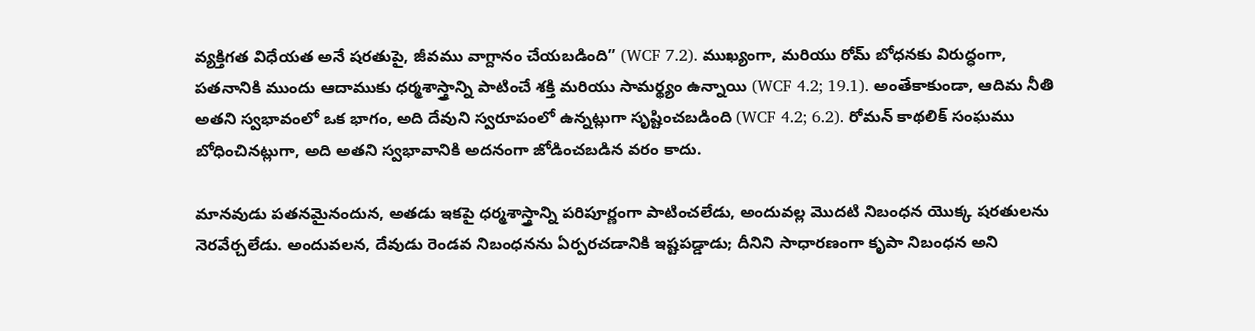వ్యక్తిగత విధేయత అనే షరతుపై, జీవము వాగ్దానం చేయబడింది” (WCF 7.2). ముఖ్యంగా, మరియు రోమ్ బోధనకు విరుద్ధంగా, పతనానికి ముందు ఆదాముకు ధర్మశాస్త్రాన్ని పాటించే శక్తి మరియు సామర్థ్యం ఉన్నాయి (WCF 4.2; 19.1). అంతేకాకుండా, ఆదిమ నీతి అతని స్వభావంలో ఒక భాగం, అది దేవుని స్వరూపంలో ఉన్నట్లుగా సృష్టించబడింది (WCF 4.2; 6.2). రోమన్ కాథలిక్ సంఘము బోధించినట్లుగా, అది అతని స్వభావానికి అదనంగా జోడించబడిన వరం కాదు.

మానవుడు పతనమైనందున, అతడు ఇకపై ధర్మశాస్త్రాన్ని పరిపూర్ణంగా పాటించలేడు, అందువల్ల మొదటి నిబంధన యొక్క షరతులను నెరవేర్చలేడు. అందువలన, దేవుడు రెండవ నిబంధనను ఏర్పరచడానికి ఇష్టపడ్డాడు; దీనిని సాధారణంగా కృపా నిబంధన అని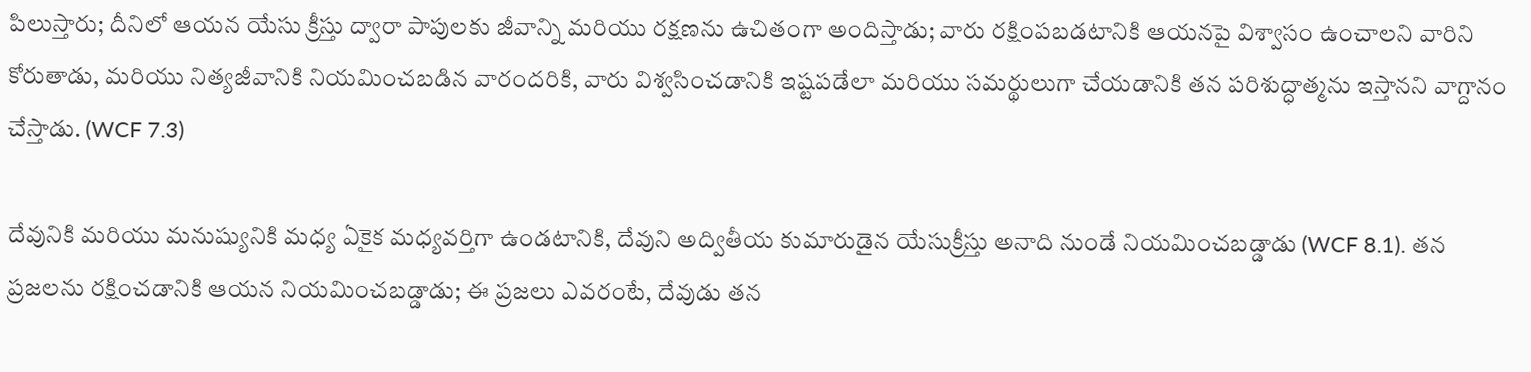పిలుస్తారు; దీనిలో ఆయన యేసు క్రీస్తు ద్వారా పాపులకు జీవాన్ని మరియు రక్షణను ఉచితంగా అందిస్తాడు; వారు రక్షింపబడటానికి ఆయనపై విశ్వాసం ఉంచాలని వారిని కోరుతాడు, మరియు నిత్యజీవానికి నియమించబడిన వారందరికి, వారు విశ్వసించడానికి ఇష్టపడేలా మరియు సమర్థులుగా చేయడానికి తన పరిశుద్ధాత్మను ఇస్తానని వాగ్దానం చేస్తాడు. (WCF 7.3)

దేవునికి మరియు మనుష్యునికి మధ్య ఏకైక మధ్యవర్తిగా ఉండటానికి, దేవుని అద్వితీయ కుమారుడైన యేసుక్రీస్తు అనాది నుండే నియమించబడ్డాడు (WCF 8.1). తన ప్రజలను రక్షించడానికి ఆయన నియమించబడ్డాడు; ఈ ప్రజలు ఎవరంటే, దేవుడు తన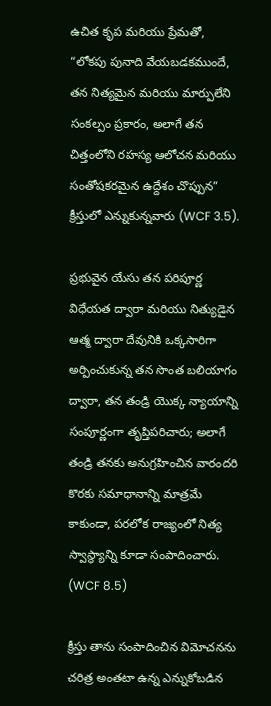ఉచిత కృప మరియు ప్రేమతో, “లోకపు పునాది వేయబడకముందే, తన నిత్యమైన మరియు మార్పులేని సంకల్పం ప్రకారం, అలాగే తన చిత్తంలోని రహస్య ఆలోచన మరియు సంతోషకరమైన ఉద్దేశం చొప్పున” క్రీస్తులో ఎన్నుకున్నవారు (WCF 3.5).

ప్రభువైన యేసు తన పరిపూర్ణ విధేయత ద్వారా మరియు నిత్యుడైన ఆత్మ ద్వారా దేవునికి ఒక్కసారిగా అర్పించుకున్న తన సొంత బలియాగం ద్వారా, తన తండ్రి యొక్క న్యాయాన్ని సంపూర్ణంగా తృప్తిపరిచారు; అలాగే తండ్రి తనకు అనుగ్రహించిన వారందరి కొరకు సమాధానాన్ని మాత్రమే కాకుండా, పరలోక రాజ్యంలో నిత్య స్వాస్థ్యాన్ని కూడా సంపాదించారు. (WCF 8.5)

క్రీస్తు తాను సంపాదించిన విమోచనను చరిత్ర అంతటా ఉన్న ఎన్నుకోబడిన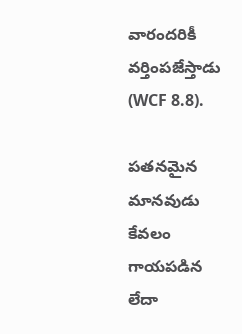వారందరికీ వర్తింపజేస్తాడు (WCF 8.8).

పతనమైన మానవుడు కేవలం గాయపడిన లేదా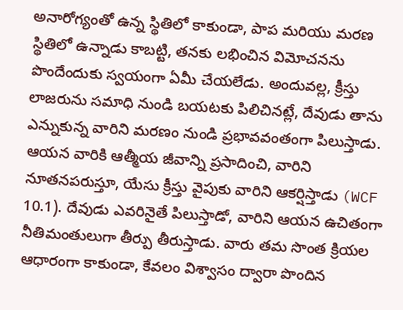అనారోగ్యంతో ఉన్న స్థితిలో కాకుండా, పాప మరియు మరణ స్థితిలో ఉన్నాడు కాబట్టి, తనకు లభించిన విమోచనను పొందేందుకు స్వయంగా ఏమీ చేయలేడు. అందువల్ల, క్రీస్తు లాజరును సమాధి నుండి బయటకు పిలిచినట్లే, దేవుడు తాను ఎన్నుకున్న వారిని మరణం నుండి ప్రభావవంతంగా పిలుస్తాడు. ఆయన వారికి ఆత్మీయ జీవాన్ని ప్రసాదించి, వారిని నూతనపరుస్తూ, యేసు క్రీస్తు వైపుకు వారిని ఆకర్షిస్తాడు (WCF 10.1). దేవుడు ఎవరినైతే పిలుస్తాడో, వారిని ఆయన ఉచితంగా నీతిమంతులుగా తీర్పు తీరుస్తాడు. వారు తమ సొంత క్రియల ఆధారంగా కాకుండా, కేవలం విశ్వాసం ద్వారా పొందిన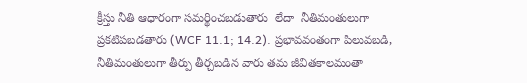క్రీస్తు నీతి ఆధారంగా సమర్థించబడుతారు  లేదా  నీతిమంతులుగా ప్రకటిపబడతారు (WCF 11.1; 14.2). ప్రభావవంతంగా పిలువబడి, నీతిమంతులుగా తీర్పు తీర్చబడిన వారు తమ జీవితకాలమంతా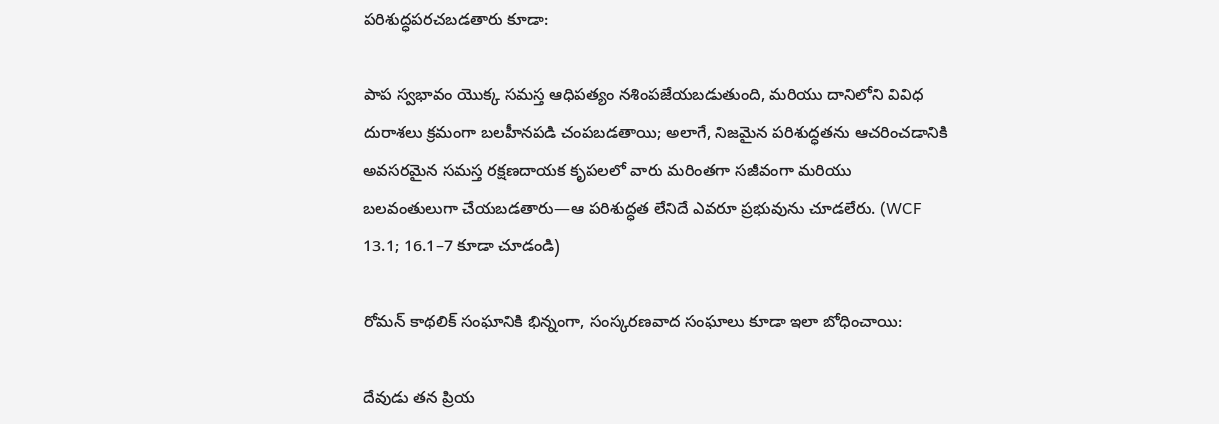పరిశుద్ధపరచబడతారు కూడా:

పాప స్వభావం యొక్క సమస్త ఆధిపత్యం నశింపజేయబడుతుంది, మరియు దానిలోని వివిధ దురాశలు క్రమంగా బలహీనపడి చంపబడతాయి; అలాగే, నిజమైన పరిశుద్ధతను ఆచరించడానికి అవసరమైన సమస్త రక్షణదాయక కృపలలో వారు మరింతగా సజీవంగా మరియు బలవంతులుగా చేయబడతారు—ఆ పరిశుద్ధత లేనిదే ఎవరూ ప్రభువును చూడలేరు. (WCF 13.1; 16.1–7 కూడా చూడండి)

రోమన్ కాథలిక్ సంఘానికి భిన్నంగా, సంస్కరణవాద సంఘాలు కూడా ఇలా బోధించాయి:

దేవుడు తన ప్రియ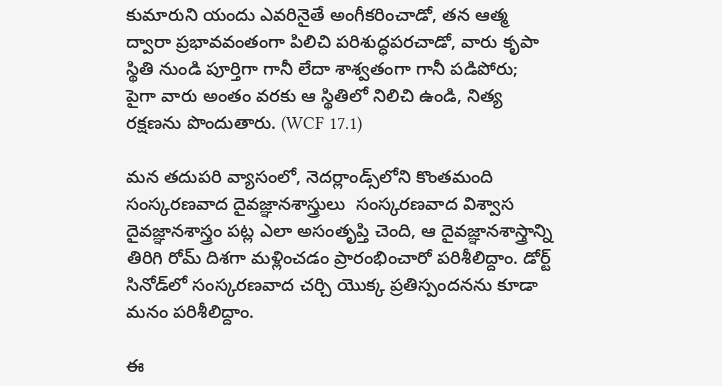కుమారుని యందు ఎవరినైతే అంగీకరించాడో, తన ఆత్మ ద్వారా ప్రభావవంతంగా పిలిచి పరిశుద్ధపరచాడో, వారు కృపా స్థితి నుండి పూర్తిగా గానీ లేదా శాశ్వతంగా గానీ పడిపోరు; పైగా వారు అంతం వరకు ఆ స్థితిలో నిలిచి ఉండి, నిత్య రక్షణను పొందుతారు. (WCF 17.1)

మన తదుపరి వ్యాసంలో, నెదర్లాండ్స్‌లోని కొంతమంది సంస్కరణవాద దైవజ్ఞానశాస్త్రులు  సంస్కరణవాద విశ్వాస దైవజ్ఞానశాస్త్రం పట్ల ఎలా అసంతృప్తి చెంది, ఆ దైవజ్ఞానశాస్త్రాన్ని తిరిగి రోమ్ దిశగా మళ్లించడం ప్రారంభించారో పరిశీలిద్దాం. డోర్ట్ సినోడ్‌లో సంస్కరణవాద చర్చి యొక్క ప్రతిస్పందనను కూడా మనం పరిశీలిద్దాం.

ఈ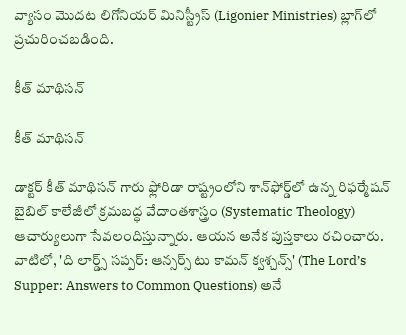వ్యాసం మొదట లిగోనియర్ మినిస్ట్రీస్ (Ligonier Ministries) బ్లాగ్‌లో ప్రచురించబడింది.

కీత్ మాథిసన్

కీత్ మాథిసన్

డాక్టర్ కీత్ మాథిసన్ గారు ఫ్లోరిడా రాష్ట్రంలోని శాన్‌ఫోర్డ్‌లో ఉన్న రిఫర్మేషన్ బైబిల్ కాలేజీలో క్రమబద్ధ వేదాంతశాస్త్రం (Systematic Theology) ఆచార్యులుగా సేవలందిస్తున్నారు. ఆయన అనేక పుస్తకాలు రచించారు. వాటిలో, 'ది లార్డ్స్ సప్పర్: ఆన్సర్స్ టు కామన్ క్వశ్చన్స్' (The Lord’s Supper: Answers to Common Questions) అనే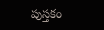పుస్తకం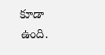కూడా ఉంది.